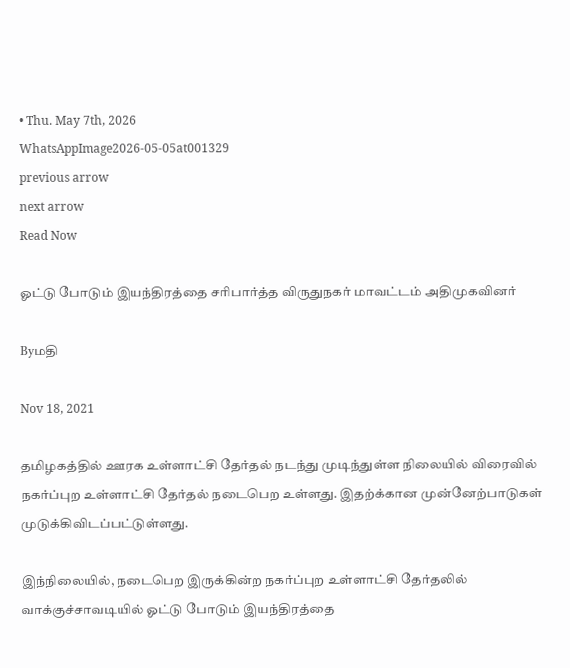• Thu. May 7th, 2026
WhatsAppImage2026-05-05at001329
previous arrow
next arrow
Read Now

ஓட்டு போடும் இயந்திரத்தை சரிபார்த்த விருதுநகர் மாவட்டம் அதிமுகவினர்

Byமதி

Nov 18, 2021

தமிழகத்தில் ஊரக உள்ளாட்சி தேர்தல் நடந்து முடிந்துள்ள நிலையில் விரைவில்
நகர்ப்புற உள்ளாட்சி தேர்தல் நடைபெற உள்ளது. இதற்க்கான முன்னேற்பாடுகள் முடுக்கிவிடப்பட்டுள்ளது.

இந்நிலையில், நடைபெற இருக்கின்ற நகர்ப்புற உள்ளாட்சி தேர்தலில் வாக்குச்சாவடியில் ஓட்டு போடும் இயந்திரத்தை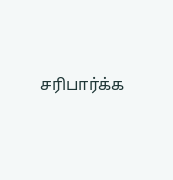சரிபார்க்க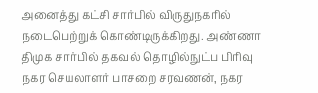அனைத்து கட்சி சார்பில் விருதுநகரில் நடைபெற்றுக் கொண்டிருக்கிறது. அண்ணா திமுக சார்பில் தகவல் தொழில்நுட்ப பிரிவு நகர செயலாளர் பாசறை சரவணன், நகர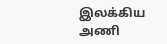இலக்கிய அணி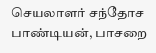செயலாளர் சந்தோச பாண்டியன், பாசறை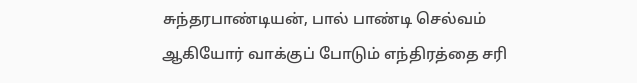சுந்தரபாண்டியன், பால் பாண்டி செல்வம் ஆகியோர் வாக்குப் போடும் எந்திரத்தை சரி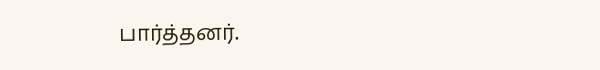பார்த்தனர்.